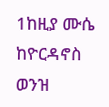1ከዚያ ሙሴ ከዮርዳኖስ ወንዝ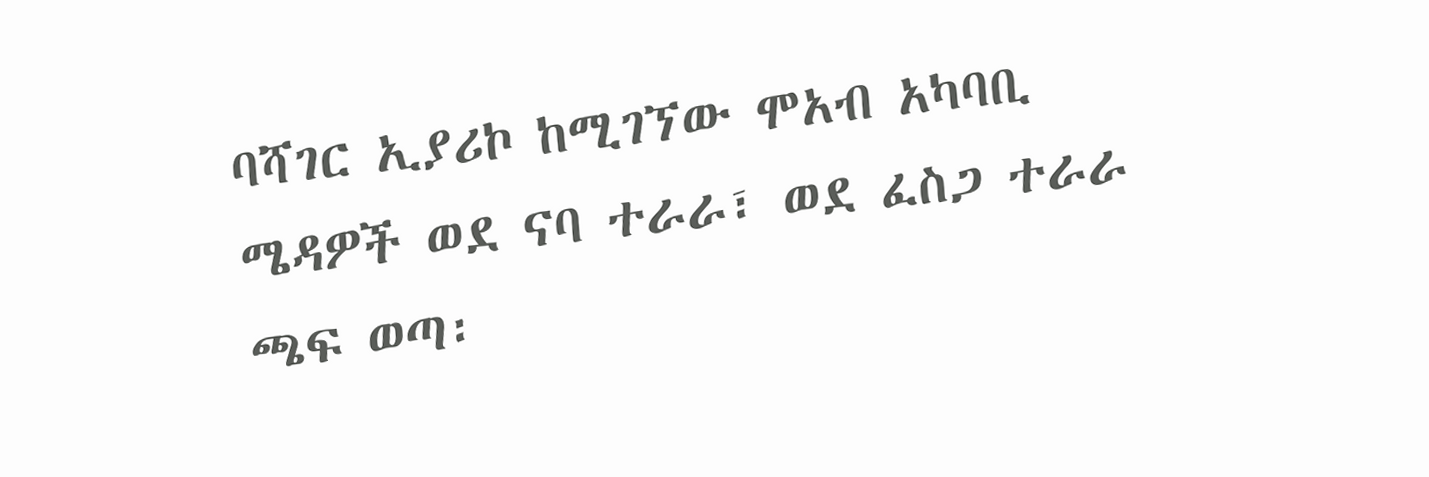ባሻገር ኢያሪኮ ከሚገኘው ሞአብ አካባቢ ሜዳዎች ወደ ናባ ተራራ፣ ወደ ፈስጋ ተራራ ጫፍ ወጣ፡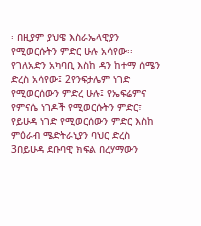፡ በዚያም ያህዌ እስራኤላዊያን የሚወርሱትን ምድር ሁሉ አሳየው፡፡ የገለአድን አካባቢ እስከ ዳን ከተማ ሰሜን ድረስ አሳየው፤ 2የንፍታሌም ነገድ የሚወርሰውን ምድረ ሁሉ፤ የኤፍሬምና የምናሴ ነገዶች የሚወርሱትን ምድር፣ የይሁዳ ነገድ የሚወርሰውን ምድር እስከ ምዕራብ ሜድትራኒያን ባህር ድረስ 3በይሁዳ ደቡባዊ ክፍል በረሃማውን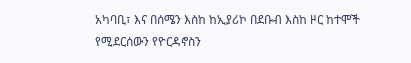አካባቢ፣ እና በሰሜን እስከ ከኢያሪኮ በደቡብ እስከ ዞር ከተሞች የሚደርሰውን የዮርዳኖስን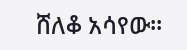ሸለቆ አሳየው፡፡